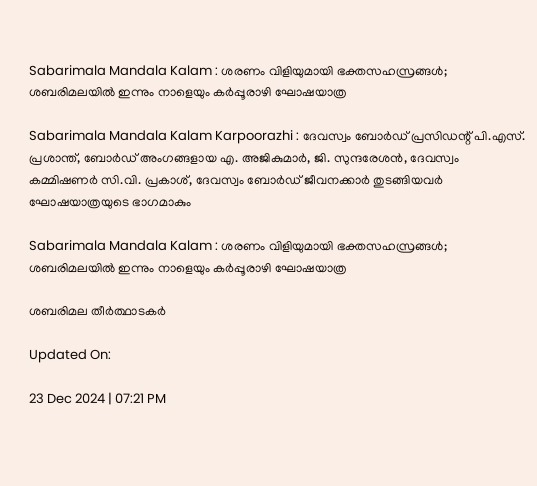Sabarimala Mandala Kalam : ശരണം വിളിയുമായി ഭക്തസഹസ്രങ്ങള്‍; ശബരിമലയില്‍ ഇന്നും നാളെയും കര്‍പ്പൂരാഴി ഘോഷയാത്ര

Sabarimala Mandala Kalam Karpoorazhi : ദേവസ്വം ബോർഡ് പ്രസിഡന്റ് പി.എസ്. പ്രശാന്ത്, ബോർഡ് അംഗങ്ങളായ എ. അജികുമാർ, ജി. സുന്ദരേശൻ, ദേവസ്വം കമ്മിഷണർ സി.വി. പ്രകാശ്, ദേവസ്വം ബോർഡ് ജീവനക്കാർ തുടങ്ങിയവർ ഘോഷയാത്രയുടെ ഭാഗമാകും

Sabarimala Mandala Kalam : ശരണം വിളിയുമായി ഭക്തസഹസ്രങ്ങള്‍; ശബരിമലയില്‍ ഇന്നും നാളെയും കര്‍പ്പൂരാഴി ഘോഷയാത്ര

ശബരിമല തീര്‍ത്ഥാടകര്‍

Updated On:

23 Dec 2024 | 07:21 PM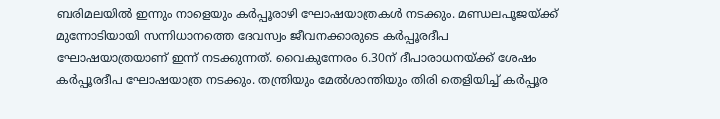ബരിമലയില്‍ ഇന്നും നാളെയും കര്‍പ്പൂരാഴി ഘോഷയാത്രകള്‍ നടക്കും. മണ്ഡലപൂജയ്ക്ക് മുന്നോടിയായി സന്നിധാനത്തെ ദേവസ്വം ജീവനക്കാരുടെ കര്‍പ്പൂരദീപ ഘോഷയാത്രയാണ് ഇന്ന് നടക്കുന്നത്. വൈകുന്നേരം 6.30ന് ദീപാരാധനയ്ക്ക് ശേഷം കര്‍പ്പൂരദീപ ഘോഷയാത്ര നടക്കും. തന്ത്രിയും മേല്‍ശാന്തിയും തിരി തെളിയിച്ച് കര്‍പ്പൂര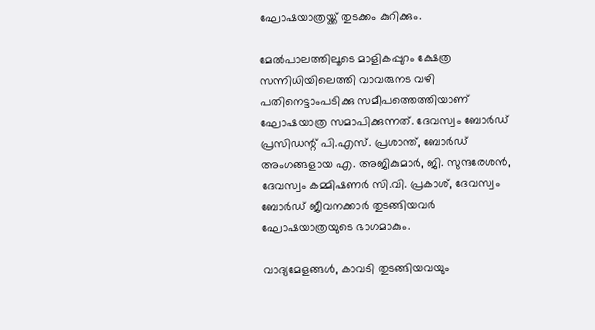ഘോഷയാത്രയ്ക്ക് തുടക്കം കുറിക്കും.

മേൽപാലത്തിലൂടെ മാളികപ്പുറം ക്ഷേത്ര സന്നിധിയിലെത്തി വാവരുനട വഴി പതിനെട്ടാംപടിക്കു സമീപത്തെത്തിയാണ്‌ ഘോഷയാത്ര സമാപിക്കുന്നത്. ദേവസ്വം ബോർഡ് പ്രസിഡന്റ് പി.എസ്. പ്രശാന്ത്, ബോർഡ് അംഗങ്ങളായ എ. അജികുമാർ, ജി. സുന്ദരേശൻ, ദേവസ്വം കമ്മിഷണർ സി.വി. പ്രകാശ്, ദേവസ്വം ബോർഡ് ജീവനക്കാർ തുടങ്ങിയവർ ഘോഷയാത്രയുടെ ഭാഗമാകും.

വാദ്യമേളങ്ങൾ, കാവടി തുടങ്ങിയവയും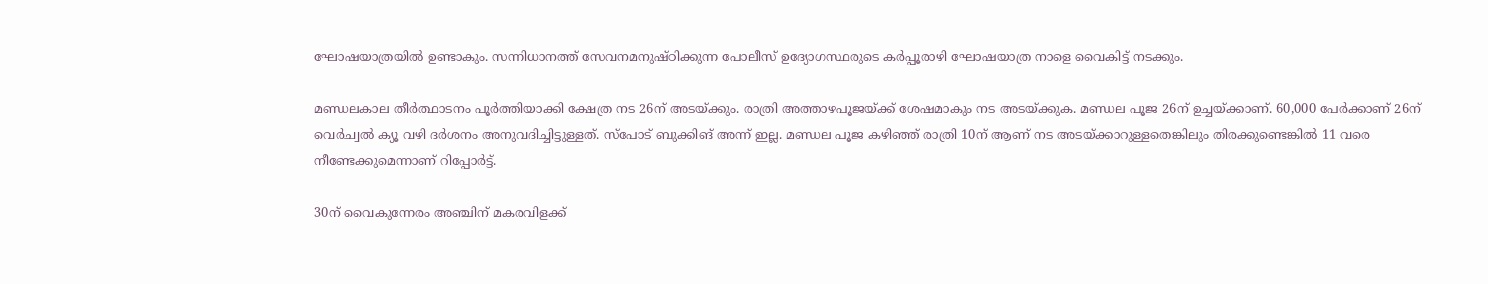ഘോഷയാത്രയില്‍ ഉണ്ടാകും. സന്നിധാനത്ത്‌ സേവനമനുഷ്ഠിക്കുന്ന പോലീസ് ഉദ്യോഗസ്ഥരുടെ കർപ്പൂരാഴി ഘോഷയാത്ര നാളെ വൈകിട്ട് നടക്കും.

മണ്ഡലകാല തീര്‍ത്ഥാടനം പൂര്‍ത്തിയാക്കി ക്ഷേത്ര നട 26ന് അടയ്ക്കും. രാത്രി അത്താഴപൂജയ്ക്ക് ശേഷമാകും നട അടയ്ക്കുക. മണ്ഡല പൂജ 26ന് ഉച്ചയ്ക്കാണ്. 60,000 പേര്‍ക്കാണ് 26ന് വെര്‍ച്വല്‍ ക്യൂ വഴി ദര്‍ശനം അനുവദിച്ചിട്ടുള്ളത്. സ്‌പോട് ബുക്കിങ് അന്ന് ഇല്ല. മണ്ഡല പൂജ കഴിഞ്ഞ് രാത്രി 10ന് ആണ് നട അടയ്ക്കാറുള്ളതെങ്കിലും തിരക്കുണ്ടെങ്കില്‍ 11 വരെ നീണ്ടേക്കുമെന്നാണ് റിപ്പോര്‍ട്ട്.

30ന് വൈകുന്നേരം അഞ്ചിന് മകരവിളക്ക്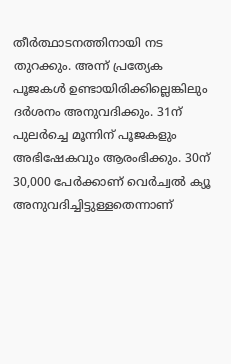തീര്‍ത്ഥാടനത്തിനായി നട തുറക്കും. അന്ന് പ്രത്യേക പൂജകള്‍ ഉണ്ടായിരിക്കില്ലെങ്കിലും ദര്‍ശനം അനുവദിക്കും. 31ന് പുലര്‍ച്ചെ മൂന്നിന് പൂജകളും അഭിഷേകവും ആരംഭിക്കും. 30ന് 30,000 പേര്‍ക്കാണ് വെര്‍ച്വല്‍ ക്യൂ അനുവദിച്ചിട്ടുള്ളതെന്നാണ്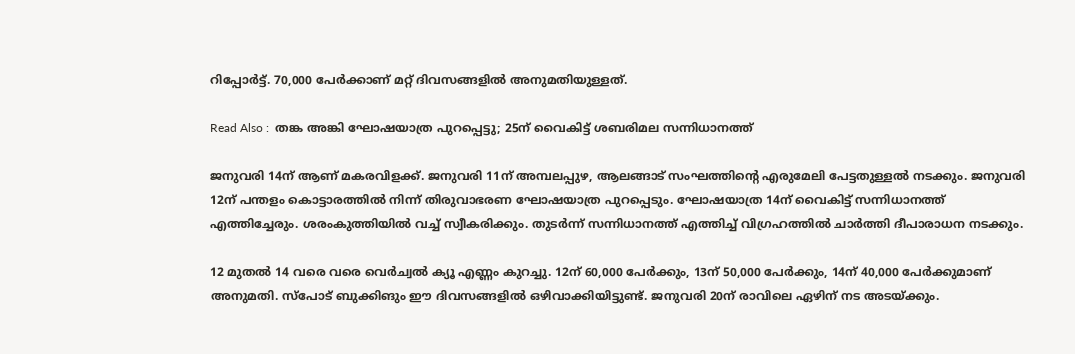റിപ്പോര്‍ട്ട്. 70,000 പേര്‍ക്കാണ് മറ്റ് ദിവസങ്ങളില്‍ അനുമതിയുള്ളത്.

Read Also :  തങ്ക അങ്കി ഘോഷയാത്ര പുറപ്പെട്ടു; 25ന് വൈകിട്ട് ശബരിമല സന്നിധാനത്ത്‍

ജനുവരി 14ന് ആണ് മകരവിളക്ക്. ജനുവരി 11ന് അമ്പലപ്പുഴ, ആലങ്ങാട് സംഘത്തിന്റെ എരുമേലി പേട്ടതുള്ളല്‍ നടക്കും. ജനുവരി 12ന് പന്തളം കൊട്ടാരത്തില്‍ നിന്ന് തിരുവാഭരണ ഘോഷയാത്ര പുറപ്പെടും. ഘോഷയാത്ര 14ന് വൈകിട്ട് സന്നിധാനത്ത് എത്തിച്ചേരും. ശരംകുത്തിയില്‍ വച്ച് സ്വീകരിക്കും. തുടര്‍ന്ന് സന്നിധാനത്ത് എത്തിച്ച് വിഗ്രഹത്തില്‍ ചാര്‍ത്തി ദീപാരാധന നടക്കും.

12 മുതല്‍ 14 വരെ വരെ വെര്‍ച്വല്‍ ക്യൂ എണ്ണം കുറച്ചു. 12ന് 60,000 പേര്‍ക്കും, 13ന് 50,000 പേര്‍ക്കും, 14ന് 40,000 പേര്‍ക്കുമാണ് അനുമതി. സ്‌പോട് ബുക്കിങും ഈ ദിവസങ്ങളില്‍ ഒഴിവാക്കിയിട്ടുണ്ട്. ജനുവരി 20ന് രാവിലെ ഏഴിന് നട അടയ്ക്കും.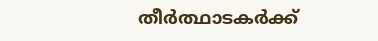തീര്‍ത്ഥാടകര്‍ക്ക്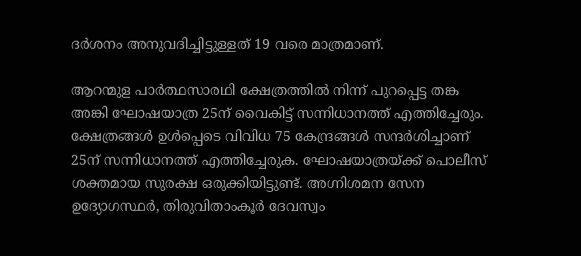ദര്‍ശനം അനുവദിച്ചിട്ടുള്ളത് 19 വരെ മാത്രമാണ്.

ആറന്മുള പാര്‍ത്ഥസാരഥി ക്ഷേത്രത്തില്‍ നിന്ന് പുറപ്പെട്ട തങ്ക അങ്കി ഘോഷയാത്ര 25ന് വൈകിട്ട് സന്നിധാനത്ത് എത്തിച്ചേരും. ക്ഷേത്രങ്ങള്‍ ഉള്‍പ്പെടെ വിവിധ 75 കേന്ദ്രങ്ങള്‍ സന്ദര്‍ശിച്ചാണ് 25ന് സന്നിധാനത്ത് എത്തിച്ചേരുക. ഘോഷയാത്രയ്ക്ക് പൊലീസ് ശക്തമായ സുരക്ഷ ഒരുക്കിയിട്ടുണ്ട്. അഗ്നിശമന സേന ഉദ്യോഗസ്ഥര്‍, തിരുവിതാംകൂര്‍ ദേവസ്വം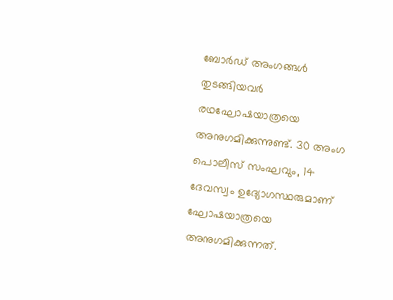ബോര്‍ഡ് അംഗങ്ങള്‍ തുടങ്ങിയവര്‍ രഥഘോഷയാത്രയെ അനുഗമിക്കുന്നുണ്ട്. 30 അംഗ പൊലീസ് സംഘവും, 14 ദേവസ്വം ഉദ്യോഗസ്ഥരുമാണ് ഘോഷയാത്രയെ അനുഗമിക്കുന്നത്.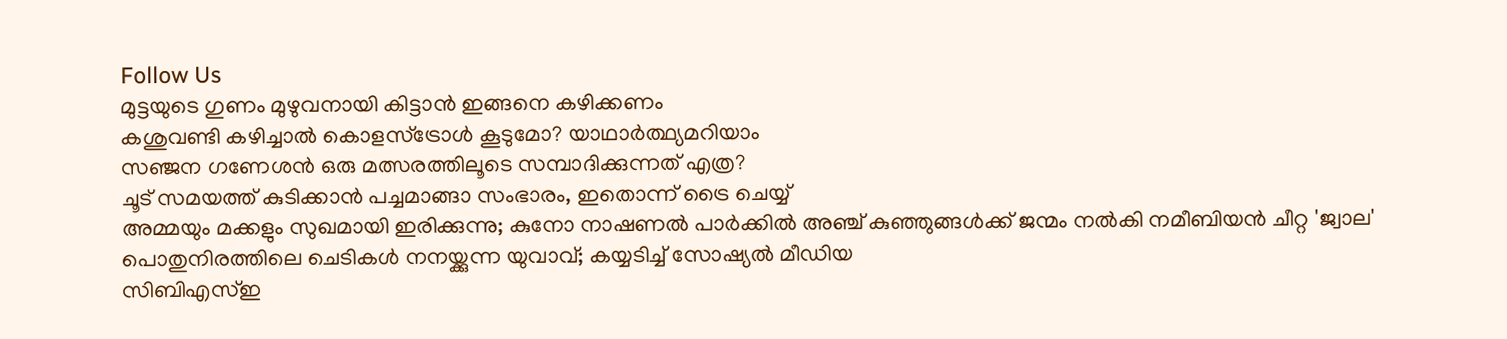Follow Us
മുട്ടയുടെ ഗുണം മുഴുവനായി കിട്ടാൻ ഇങ്ങനെ കഴിക്കണം
കശുവണ്ടി കഴിച്ചാൽ കൊളസ്ട്രോൾ കൂടുമോ? യാഥാർത്ഥ്യമറിയാം
സഞ്ജന ഗണേശന്‍ ഒരു മത്സരത്തിലൂടെ സമ്പാദിക്കുന്നത് എത്ര?
ചൂട് സമയത്ത് കുടിക്കാൻ പച്ചമാങ്ങാ സംഭാരം, ഇതൊന്ന് ട്രൈ ചെയ്യ്
അമ്മയും മക്കളും സുഖമായി ഇരിക്കുന്നു; കുനോ നാഷണല്‍ പാര്‍ക്കില്‍ അഞ്ച് കുഞ്ഞുങ്ങള്‍ക്ക് ജന്മം നല്‍കി നമീബിയന്‍ ചീറ്റ 'ജ്വാല'
പൊതുനിരത്തിലെ ചെടികള്‍ നനയ്ക്കുന്ന യുവാവ്; കയ്യടിച്ച് സോഷ്യല്‍ മീഡിയ
സിബിഎസ്ഇ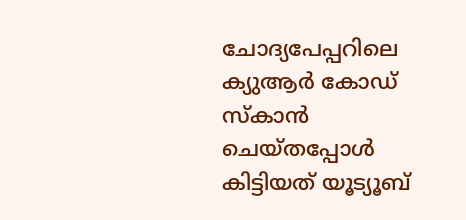ചോദ്യപേപ്പറിലെ ക്യുആര്‍ കോഡ് സ്‌കാന്‍ ചെയ്തപ്പോള്‍ കിട്ടിയത് യൂട്യൂബ്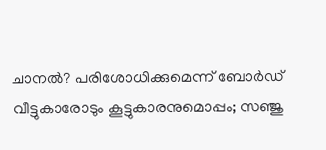ചാനല്‍? പരിശോധിക്കുമെന്ന് ബോര്‍ഡ്‌
വീട്ടുകാരോടും കൂട്ടുകാരനുമൊപ്പം; സഞ്ജു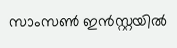സാംസണ്‍ ഇന്‍സ്റ്റയില്‍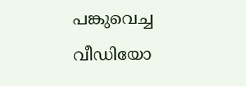പങ്കുവെച്ച വീഡിയോ